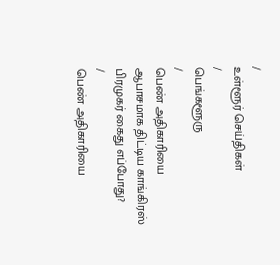/
உள்ளூர் செய்திகள்
/
பெங்களூரு
/
பெண் அதிகாரியை ஆபாசமாக திட்டிய காங்கிரஸ் பிரமுகர் கைது எப்போது?
/
பெண் அதிகாரியை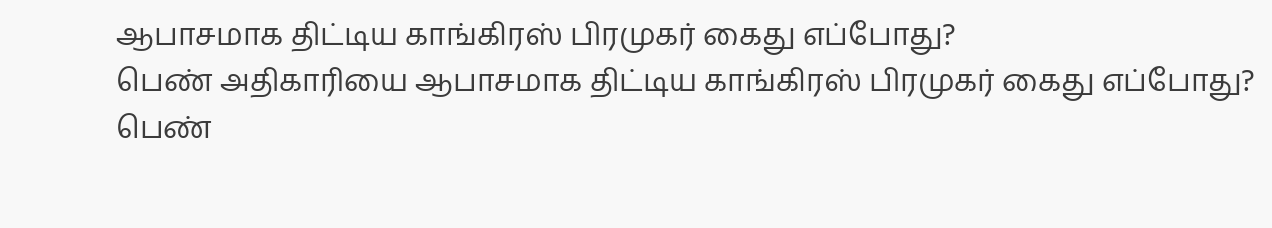ஆபாசமாக திட்டிய காங்கிரஸ் பிரமுகர் கைது எப்போது?
பெண் அதிகாரியை ஆபாசமாக திட்டிய காங்கிரஸ் பிரமுகர் கைது எப்போது?
பெண்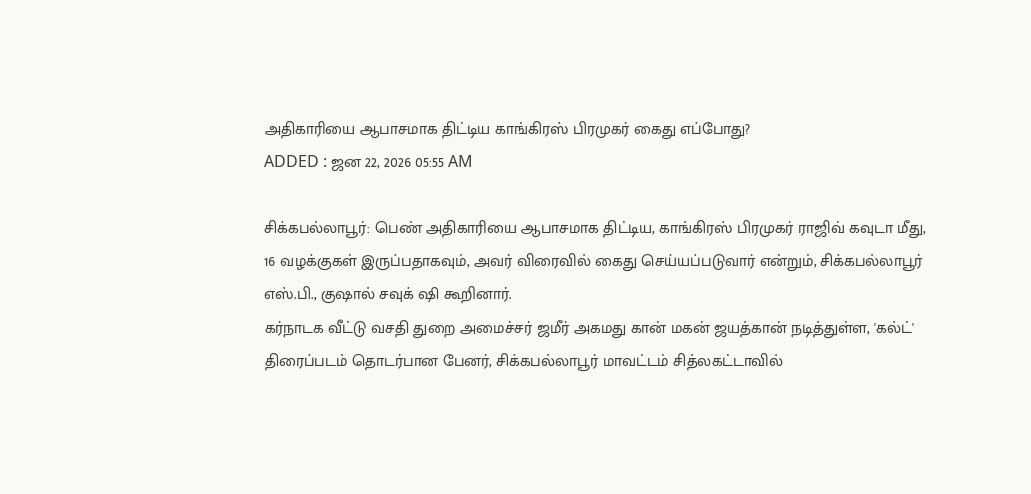அதிகாரியை ஆபாசமாக திட்டிய காங்கிரஸ் பிரமுகர் கைது எப்போது?
ADDED : ஜன 22, 2026 05:55 AM

சிக்கபல்லாபூர்: பெண் அதிகாரியை ஆபாசமாக திட்டிய, காங்கிரஸ் பிரமுகர் ராஜிவ் கவுடா மீது, 16 வழக்குகள் இருப்பதாகவும், அவர் விரைவில் கைது செய்யப்படுவார் என்றும், சிக்கபல்லாபூர் எஸ்.பி., குஷால் சவுக் ஷி கூறினார்.
கர்நாடக வீட்டு வசதி துறை அமைச்சர் ஜமீர் அகமது கான் மகன் ஜயத்கான் நடித்துள்ள, 'கல்ட்' திரைப்படம் தொடர்பான பேனர், சிக்கபல்லாபூர் மாவட்டம் சித்லகட்டாவில்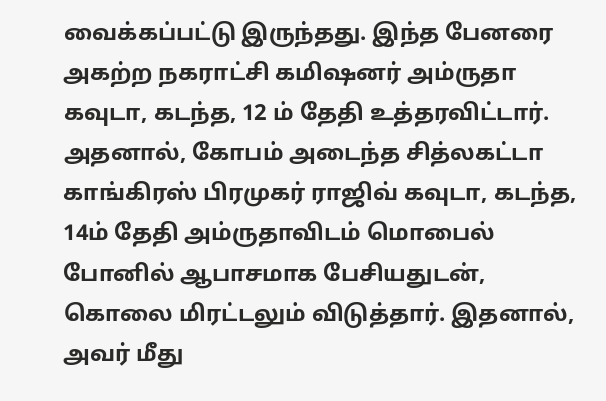வைக்கப்பட்டு இருந்தது. இந்த பேனரை அகற்ற நகராட்சி கமிஷனர் அம்ருதா கவுடா, கடந்த, 12 ம் தேதி உத்தரவிட்டார். அதனால், கோபம் அடைந்த சித்லகட்டா காங்கிரஸ் பிரமுகர் ராஜிவ் கவுடா, கடந்த, 14ம் தேதி அம்ருதாவிடம் மொபைல் போனில் ஆபாசமாக பேசியதுடன், கொலை மிரட்டலும் விடுத்தார். இதனால், அவர் மீது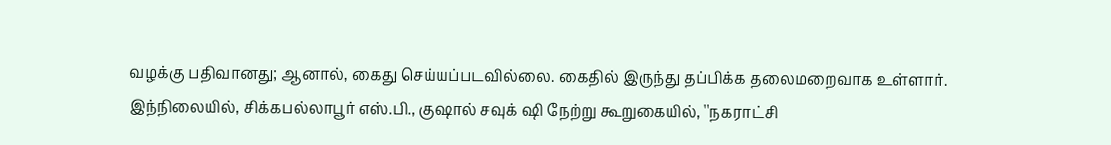வழக்கு பதிவானது; ஆனால், கைது செய்யப்படவில்லை. கைதில் இருந்து தப்பிக்க தலைமறைவாக உள்ளார்.
இந்நிலையில், சிக்கபல்லாபூர் எஸ்.பி., குஷால் சவுக் ஷி நேற்று கூறுகையில், ''நகராட்சி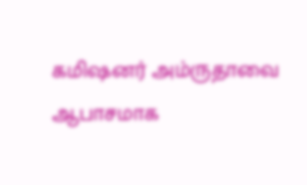கமிஷனர் அம்ருதாவை ஆபாசமாக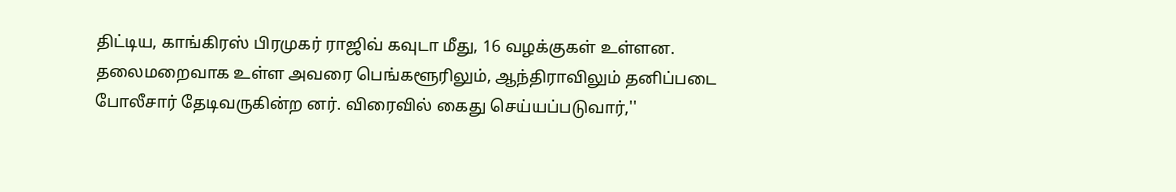திட்டிய, காங்கிரஸ் பிரமுகர் ராஜிவ் கவுடா மீது, 16 வழக்குகள் உள்ளன. தலைமறைவாக உள்ள அவரை பெங்களூரிலும், ஆந்திராவிலும் தனிப்படை போலீசார் தேடிவருகின்ற னர். விரைவில் கைது செய்யப்படுவார்,''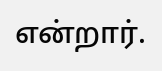என்றார்.